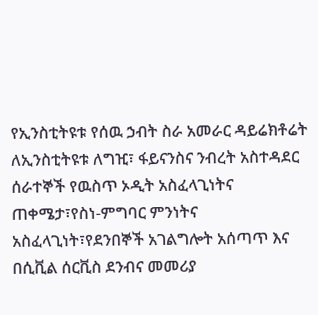የኢንስቲትዩቱ የሰዉ ኃብት ስራ አመራር ዳይሬክቶሬት ለኢንስቲትዩቱ ለግዢ፣ ፋይናንስና ንብረት አስተዳደር ሰራተኞች የዉስጥ ኦዲት አስፈላጊነትና ጠቀሜታ፣የስነ-ምግባር ምንነትና አስፈላጊነት፣የደንበኞች አገልግሎት አሰጣጥ እና በሲቪል ሰርቪስ ደንብና መመሪያ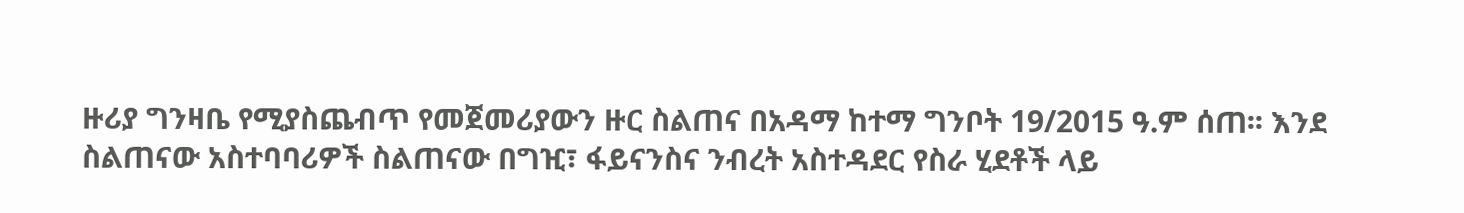ዙሪያ ግንዛቤ የሚያስጨብጥ የመጀመሪያውን ዙር ስልጠና በአዳማ ከተማ ግንቦት 19/2015 ዓ.ም ሰጠ፡፡ እንደ ስልጠናው አስተባባሪዎች ስልጠናው በግዢ፣ ፋይናንስና ንብረት አስተዳደር የስራ ሂደቶች ላይ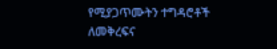የሚያጋጥሙትን ተግዳሮቶች ለመቅረፍና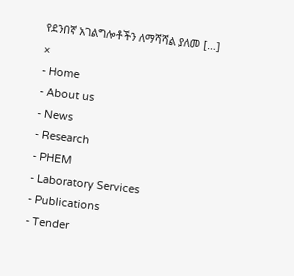የደንበኛ አገልግሎቶችን ለማሻሻል ያለመ […]
×
- Home
- About us
- News
- Research
- PHEM
- Laboratory Services
- Publications
- Tender